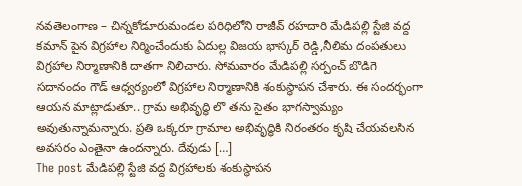నవతెలంగాణ – చిన్నకోడూరుమండల పరిధిలోని రాజీవ్ రహదారి మేడిపల్లి స్టేజి వద్ద కమాన్ పైన విగ్రహాల నిర్మించేందుకు ఏదుల్ల విజయ భాస్కర్ రెడ్డి,నీలిమ దంపతులు విగ్రహాల నిర్మాణానికి దాతగా నిలిచారు. సోమవారం మేడిపల్లి సర్పంచ్ బొడిగె సదానందం గౌడ్ ఆధ్వర్యంలో విగ్రహాల నిర్మాణానికి శంకుస్థాపన చేశారు. ఈ సందర్భంగా ఆయన మాట్లాడుతూ.. గ్రామ అభివృద్ధి లొ తను సైతం భాగస్వామ్యం అవుతున్నామన్నారు. ప్రతి ఒక్కరూ గ్రామాల అభివృద్ధికి నిరంతరం కృషి చేయవలసిన అవసరం ఎంతైనా ఉందన్నారు. దేవుడు […]
The post మేడిపల్లి స్టేజి వద్ద విగ్రహాలకు శంకుస్థాపన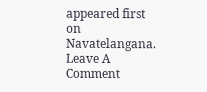appeared first on Navatelangana.
Leave A Comment